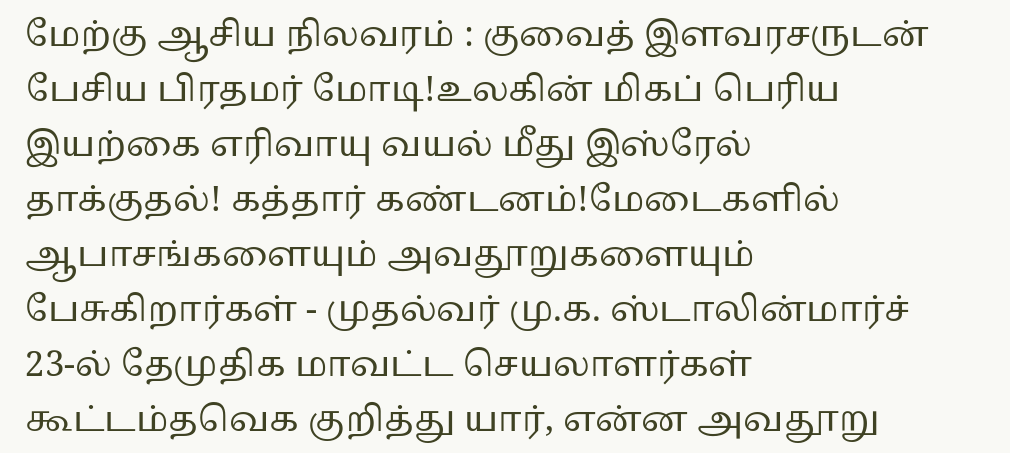மேற்கு ஆசிய நிலவரம் : குவைத் இளவரசருடன் பேசிய பிரதமர் மோடி!உலகின் மிகப் பெரிய இயற்கை எரிவாயு வயல் மீது இஸ்ரேல் தாக்குதல்! கத்தார் கண்டனம்!மேடைகளில் ஆபாசங்களையும் அவதூறுகளையும் பேசுகிறார்கள் - முதல்வர் மு.க. ஸ்டாலின்மார்ச் 23-ல் தேமுதிக மாவட்ட செயலாளர்கள் கூட்டம்தவெக குறித்து யார், என்ன அவதூறு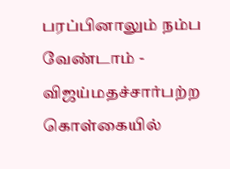பரப்பினாலும் நம்ப வேண்டாம் - விஜய்மதச்சார்பற்ற கொள்கையில்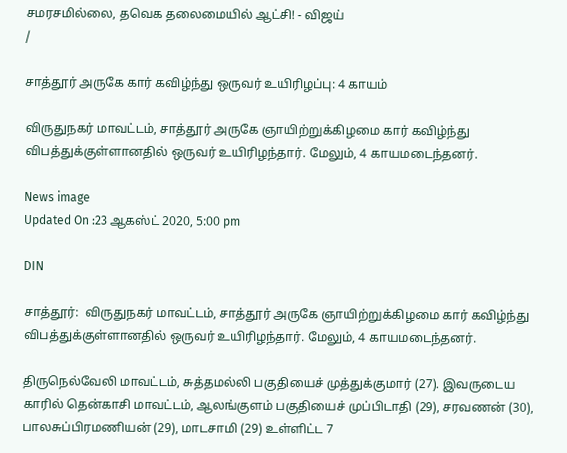சமரசமில்லை, தவெக தலைமையில் ஆட்சி! - விஜய்
/

சாத்தூர் அருகே கார் கவிழ்ந்து ஒருவர் உயிரிழப்பு: 4 காயம்

விருதுநகர் மாவட்டம், சாத்தூர் அருகே ஞாயிற்றுக்கிழமை கார் கவிழ்ந்து விபத்துக்குள்ளானதில் ஒருவர் உயிரிழந்தார். மேலும், 4 காயமடைந்தனர்.

News image
Updated On :23 ஆகஸ்ட் 2020, 5:00 pm

DIN

சாத்தூர்:  விருதுநகர் மாவட்டம், சாத்தூர் அருகே ஞாயிற்றுக்கிழமை கார் கவிழ்ந்து விபத்துக்குள்ளானதில் ஒருவர் உயிரிழந்தார். மேலும், 4 காயமடைந்தனர்.

திருநெல்வேலி மாவட்டம், சுத்தமல்லி பகுதியைச் முத்துக்குமார் (27). இவருடைய காரில் தென்காசி மாவட்டம், ஆலங்குளம் பகுதியைச் முப்பிடாதி (29), சரவணன் (30), பாலசுப்பிரமணியன் (29), மாடசாமி (29) உள்ளிட்ட 7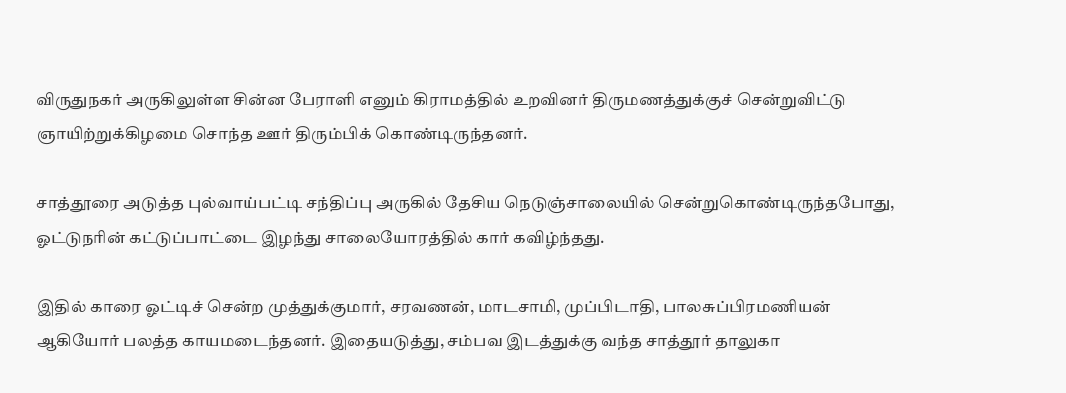விருதுநகர் அருகிலுள்ள சின்ன பேராளி எனும் கிராமத்தில் உறவினர் திருமணத்துக்குச் சென்றுவிட்டு ஞாயிற்றுக்கிழமை சொந்த ஊர் திரும்பிக் கொண்டிருந்தனர்.

சாத்தூரை அடுத்த புல்வாய்பட்டி சந்திப்பு அருகில் தேசிய நெடுஞ்சாலையில் சென்றுகொண்டிருந்தபோது, ஓட்டுநரின் கட்டுப்பாட்டை இழந்து சாலையோரத்தில் கார் கவிழ்ந்தது.

இதில் காரை ஓட்டிச் சென்ற முத்துக்குமார், சரவணன், மாடசாமி, முப்பிடாதி, பாலசுப்பிரமணியன் ஆகியோர் பலத்த காயமடைந்தனர். இதையடுத்து, சம்பவ இடத்துக்கு வந்த சாத்தூர் தாலுகா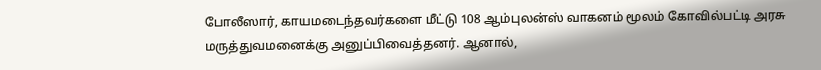போலீஸார், காயமடைந்தவர்களை மீட்டு 108 ஆம்புலன்ஸ் வாகனம் மூலம் கோவில்பட்டி அரசு மருத்துவமனைக்கு அனுப்பிவைத்தனர். ஆனால்,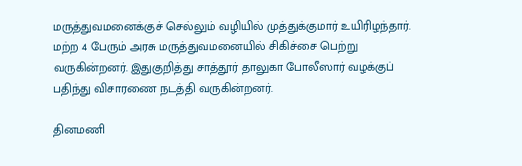மருத்துவமனைக்குச் செல்லும் வழியில் முத்துக்குமார் உயிரிழந்தார். மற்ற 4 பேரும் அரசு மருத்துவமனையில் சிகிச்சை பெற்று வருகின்றனர். இதுகுறித்து சாத்தூர் தாலுகா போலீஸார் வழக்குப் பதிந்து விசாரணை நடத்தி வருகின்றனர்.

தினமணி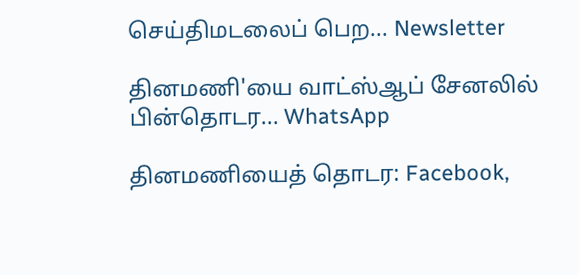செய்திமடலைப் பெற... Newsletter

தினமணி'யை வாட்ஸ்ஆப் சேனலில் பின்தொடர... WhatsApp

தினமணியைத் தொடர: Facebook,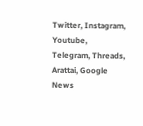Twitter, Instagram, Youtube, Telegram, Threads, Arattai, Google News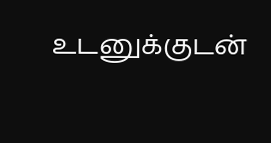உடனுக்குடன்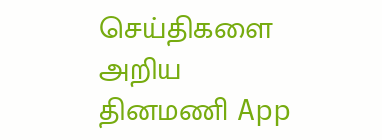செய்திகளை அறிய தினமணி App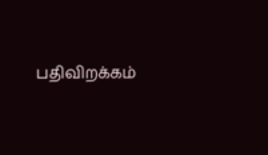பதிவிறக்கம்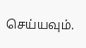செய்யவும்.